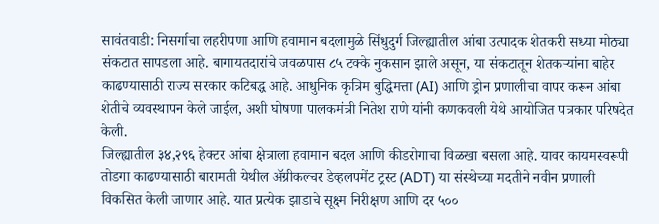सावंतवाडी: निसर्गाचा लहरीपणा आणि हवामान बदलामुळे सिंधुदुर्ग जिल्ह्यातील आंबा उत्पादक शेतकरी सध्या मोठ्या संकटात सापडला आहे. बागायतदारांचे जवळपास ८५ टक्के नुकसान झाले असून, या संकटातून शेतकऱ्यांना बाहेर काढण्यासाठी राज्य सरकार कटिबद्ध आहे. आधुनिक कृत्रिम बुद्धिमत्ता (AI) आणि ड्रोन प्रणालीचा वापर करून आंबा शेतीचे व्यवस्थापन केले जाईल, अशी घोषणा पालकमंत्री नितेश राणे यांनी कणकवली येथे आयोजित पत्रकार परिषदेत केली.
जिल्ह्यातील ३४,२९६ हेक्टर आंबा क्षेत्राला हवामान बदल आणि कीडरोगाचा विळखा बसला आहे. यावर कायमस्वरूपी तोडगा काढण्यासाठी बारामती येथील ॲग्रीकल्चर डेव्हलपमेंट ट्रस्ट (ADT) या संस्थेच्या मदतीने नवीन प्रणाली विकसित केली जाणार आहे. यात प्रत्येक झाडाचे सूक्ष्म निरीक्षण आणि दर ५००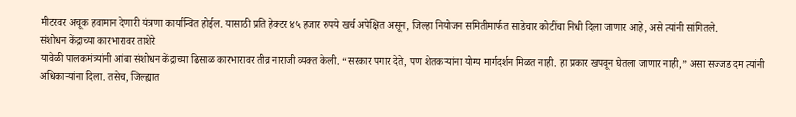मीटरवर अचूक हवामान देणारी यंत्रणा कार्यान्वित होईल. यासाठी प्रति हेक्टर ४५ हजार रुपये खर्च अपेक्षित असून, जिल्हा नियोजन समितीमार्फत साडेचार कोटींचा निधी दिला जाणार आहे, असे त्यांनी सांगितले.
संशोधन केंद्राच्या कारभारावर ताशेरे
यावेळी पालकमंत्र्यांनी आंबा संशोधन केंद्राच्या ढिसाळ कारभारावर तीव्र नाराजी व्यक्त केली. “सरकार पगार देते, पण शेतकऱ्यांना योग्य मार्गदर्शन मिळत नाही. हा प्रकार खपवून घेतला जाणार नाही,” असा सज्जड दम त्यांनी अधिकाऱ्यांना दिला. तसेच, जिल्ह्यात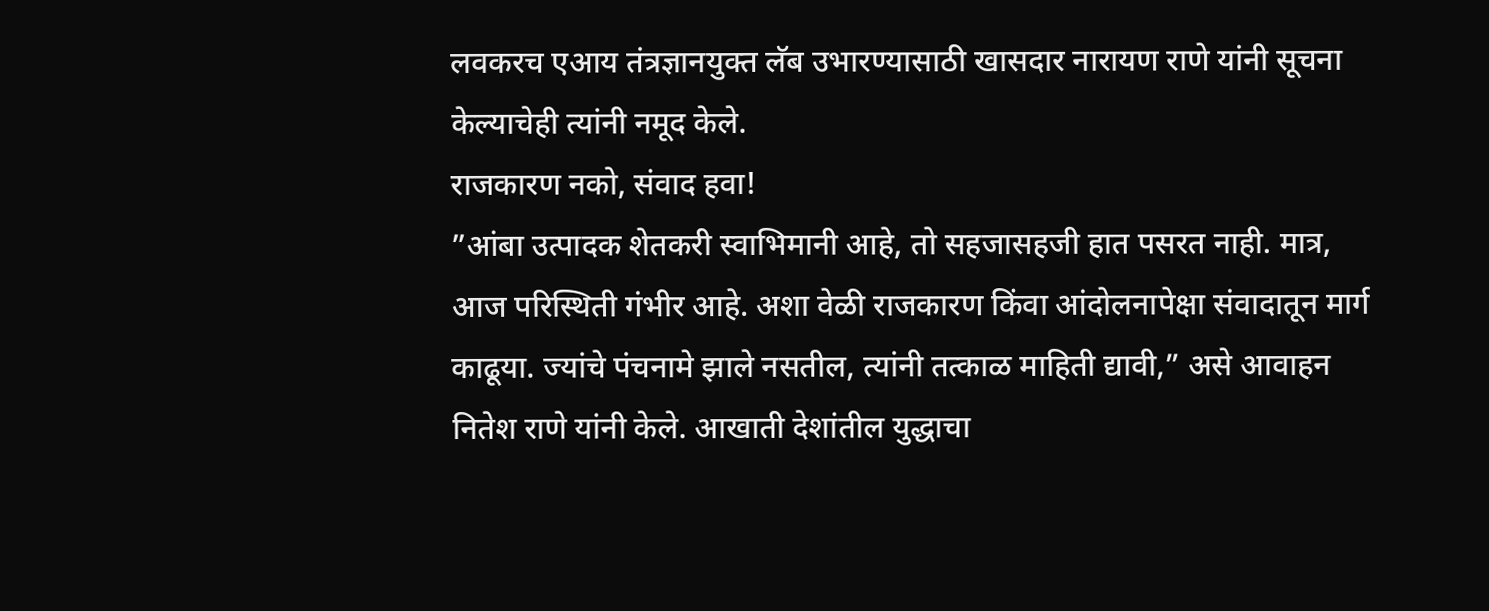लवकरच एआय तंत्रज्ञानयुक्त लॅब उभारण्यासाठी खासदार नारायण राणे यांनी सूचना केल्याचेही त्यांनी नमूद केले.
राजकारण नको, संवाद हवा!
”आंबा उत्पादक शेतकरी स्वाभिमानी आहे, तो सहजासहजी हात पसरत नाही. मात्र, आज परिस्थिती गंभीर आहे. अशा वेळी राजकारण किंवा आंदोलनापेक्षा संवादातून मार्ग काढूया. ज्यांचे पंचनामे झाले नसतील, त्यांनी तत्काळ माहिती द्यावी,” असे आवाहन नितेश राणे यांनी केले. आखाती देशांतील युद्धाचा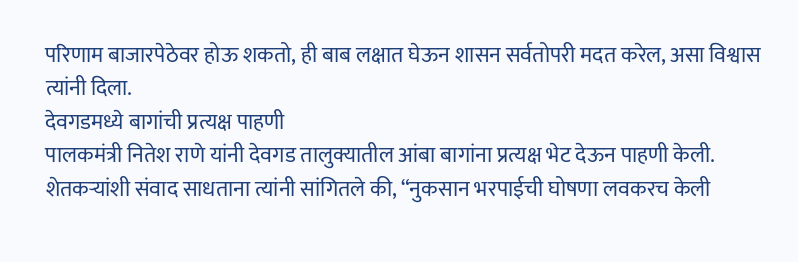परिणाम बाजारपेठेवर होऊ शकतो, ही बाब लक्षात घेऊन शासन सर्वतोपरी मदत करेल, असा विश्वास त्यांनी दिला.
देवगडमध्ये बागांची प्रत्यक्ष पाहणी
पालकमंत्री नितेश राणे यांनी देवगड तालुक्यातील आंबा बागांना प्रत्यक्ष भेट देऊन पाहणी केली. शेतकऱ्यांशी संवाद साधताना त्यांनी सांगितले की, “नुकसान भरपाईची घोषणा लवकरच केली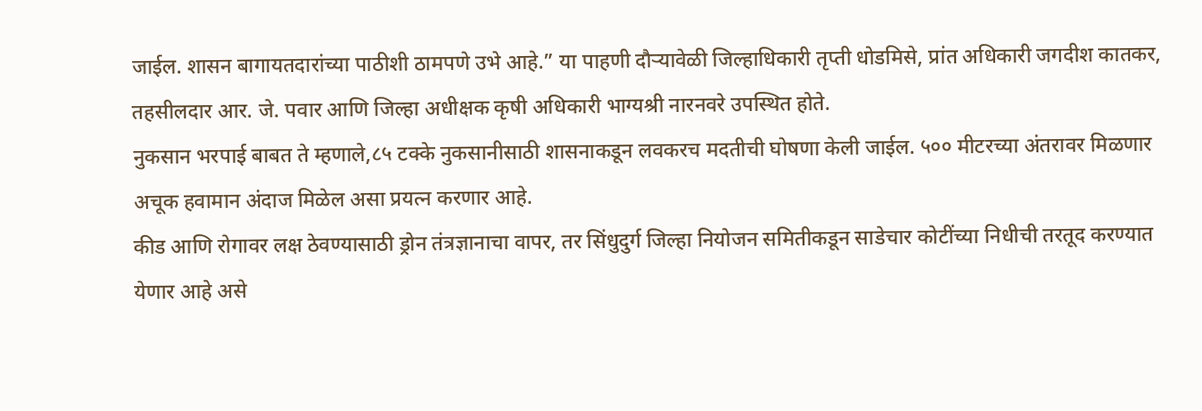जाईल. शासन बागायतदारांच्या पाठीशी ठामपणे उभे आहे.” या पाहणी दौऱ्यावेळी जिल्हाधिकारी तृप्ती धोडमिसे, प्रांत अधिकारी जगदीश कातकर, तहसीलदार आर. जे. पवार आणि जिल्हा अधीक्षक कृषी अधिकारी भाग्यश्री नारनवरे उपस्थित होते.
नुकसान भरपाई बाबत ते म्हणाले,८५ टक्के नुकसानीसाठी शासनाकडून लवकरच मदतीची घोषणा केली जाईल. ५०० मीटरच्या अंतरावर मिळणार अचूक हवामान अंदाज मिळेल असा प्रयत्न करणार आहे.
कीड आणि रोगावर लक्ष ठेवण्यासाठी ड्रोन तंत्रज्ञानाचा वापर, तर सिंधुदुर्ग जिल्हा नियोजन समितीकडून साडेचार कोटींच्या निधीची तरतूद करण्यात येणार आहे असे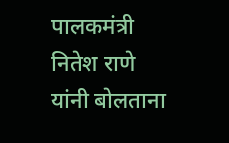पालकमंत्री नितेश राणे यांनी बोलताना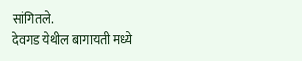सांगितले.
देवगड येथील बागायती मध्ये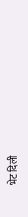भेट दिली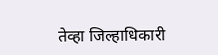तेव्हा जिल्हाधिकारी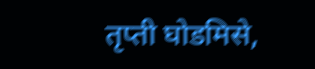तृप्ती घोडमिसे,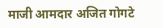माजी आमदार अजित गोगटे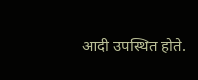आदी उपस्थित होते.